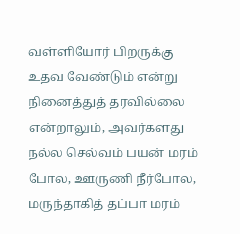வள்ளியோர் பிறருக்கு உதவ வேண்டும் என்று நினைத்துத் தரவில்லை என்றாலும், அவர்களது நல்ல செல்வம் பயன் மரம் போல, ஊருணி நீர்போல, மருந்தாகித் தப்பா மரம்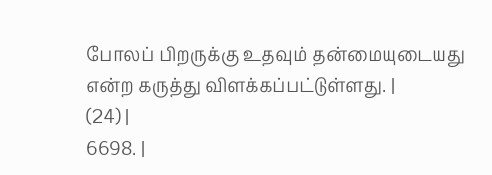போலப் பிறருக்கு உதவும் தன்மையுடையது என்ற கருத்து விளக்கப்பட்டுள்ளது. |
(24) |
6698. |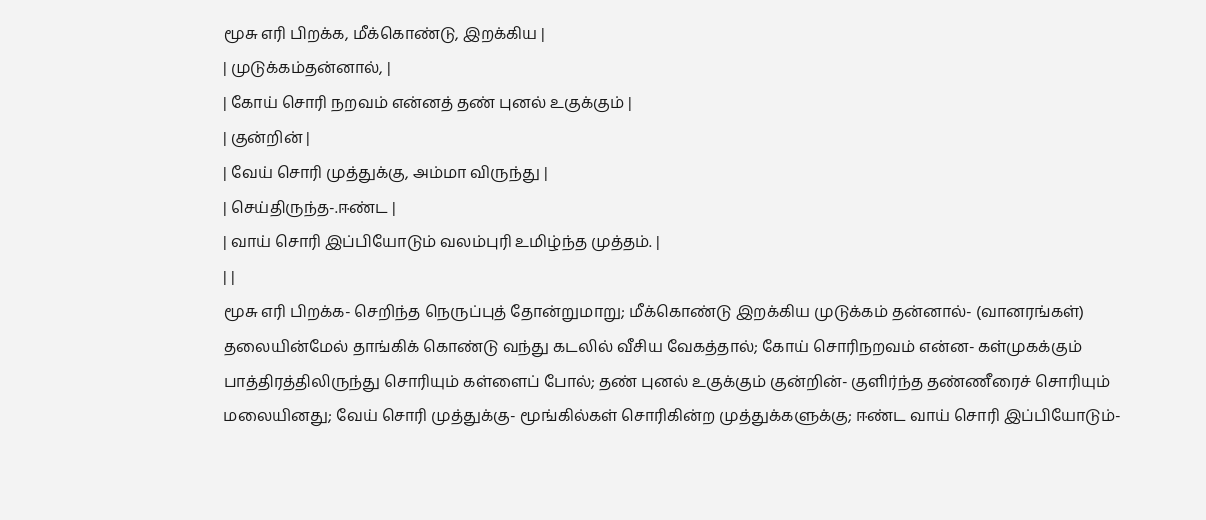மூசு எரி பிறக்க, மீக்கொண்டு, இறக்கிய |
| முடுக்கம்தன்னால், |
| கோய் சொரி நறவம் என்னத் தண் புனல் உகுக்கும் |
| குன்றின் |
| வேய் சொரி முத்துக்கு, அம்மா விருந்து |
| செய்திருந்த-.ஈண்ட |
| வாய் சொரி இப்பியோடும் வலம்புரி உமிழ்ந்த முத்தம். |
| |
மூசு எரி பிறக்க- செறிந்த நெருப்புத் தோன்றுமாறு; மீக்கொண்டு இறக்கிய முடுக்கம் தன்னால்- (வானரங்கள்) தலையின்மேல் தாங்கிக் கொண்டு வந்து கடலில் வீசிய வேகத்தால்; கோய் சொரிநறவம் என்ன- கள்முகக்கும் பாத்திரத்திலிருந்து சொரியும் கள்ளைப் போல்; தண் புனல் உகுக்கும் குன்றின்- குளிர்ந்த தண்ணீரைச் சொரியும் மலையினது; வேய் சொரி முத்துக்கு- மூங்கில்கள் சொரிகின்ற முத்துக்களுக்கு; ஈண்ட வாய் சொரி இப்பியோடும்-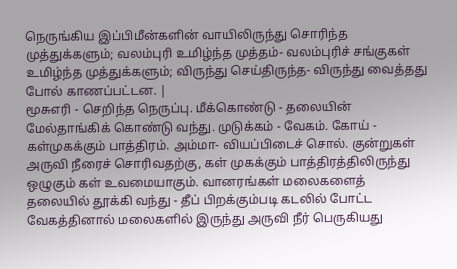நெருங்கிய இப்பிமீன்களின் வாயிலிருந்து சொரிந்த முத்துக்களும்; வலம்புரி உமிழ்ந்த முத்தம்- வலம்புரிச் சங்குகள் உமிழ்ந்த முத்துக்களும்; விருந்து செய்திருந்த- விருந்து வைத்தது போல் காணப்பட்டன. |
மூசுஎரி - செறிந்த நெருப்பு. மீக்கொண்டு - தலையின் மேல்தாங்கிக் கொண்டு வந்து. முடுக்கம் - வேகம். கோய் - கள்முகக்கும் பாத்திரம். அம்மா- வியப்பிடைச் சொல். குன்றுகள் அருவி நீரைச் சொரிவதற்கு, கள் முகக்கும் பாத்திரத்திலிருந்து ஒழுகும் கள் உவமையாகும். வானரங்கள் மலைகளைத் தலையில் தூக்கி வந்து - தீப் பிறக்கும்படி கடலில் போட்ட வேகத்தினால் மலைகளில் இருந்து அருவி நீர் பெருகியது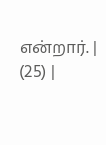என்றார். |
(25) |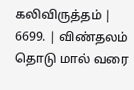கலிவிருத்தம் |
6699. | விண்தலம் தொடு மால் வரை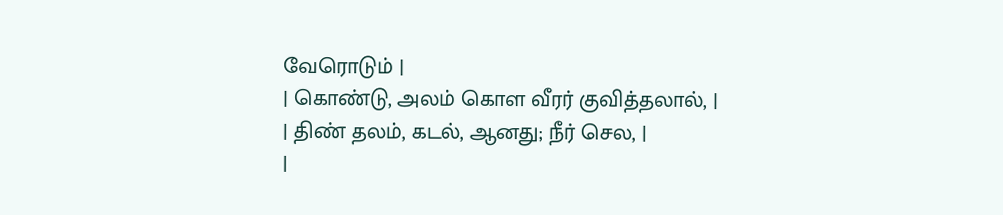வேரொடும் |
| கொண்டு, அலம் கொள வீரர் குவித்தலால், |
| திண் தலம், கடல், ஆனது; நீர் செல, |
|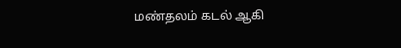மண்தலம் கடல் ஆகி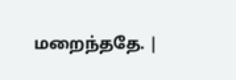மறைந்ததே. |